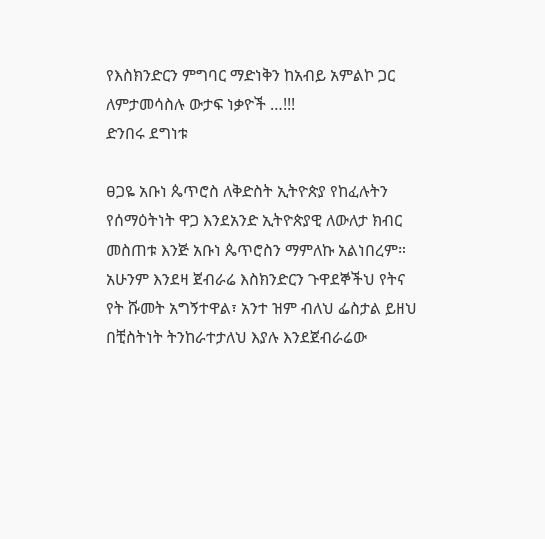የእስክንድርን ምግባር ማድነቅን ከአብይ አምልኮ ጋር ለምታመሳስሉ ውታፍ ነቃዮች …!!!
ድንበሩ ደግነቱ

ፀጋዬ አቡነ ጴጥሮስ ለቅድስት ኢትዮጵያ የከፈሉትን የሰማዕትነት ዋጋ እንደአንድ ኢትዮጵያዊ ለውለታ ክብር መስጠቱ እንጅ አቡነ ጴጥሮስን ማምለኩ አልነበረም። አሁንም እንደዛ ጀብራሬ እስክንድርን ጉዋደኞችህ የትና የት ሹመት አግኝተዋል፣ አንተ ዝም ብለህ ፌስታል ይዘህ በቺስትነት ትንከራተታለህ እያሉ እንደጀብራሬው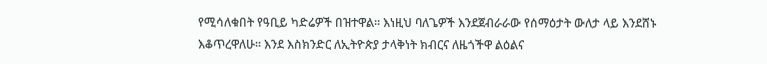የሚሳለቁበት የዓቢይ ካድሬዎች በዝተዋል። እነዚህ ባለጌዎች እንደጀብራራው የሰማዕታት ውለታ ላይ እንደሸኑ እቆጥረዋለሁ። እንደ እስክንድር ለኢትዮጵያ ታላቅነት ክብርና ለዜጎችዋ ልዕልና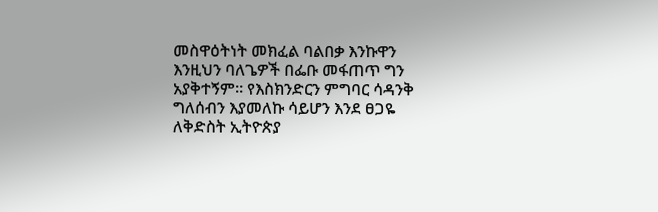መስዋዕትነት መክፈል ባልበቃ እንኩዋን እንዚህን ባለጌዎች በፌቡ መፋጠጥ ግን አያቅተኝም። የእስክንድርን ምግባር ሳዳንቅ ግለሰብን እያመለኩ ሳይሆን እንደ ፀጋዬ ለቅድስት ኢትዮጵያ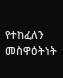የተከፈለን መስዋዕትነት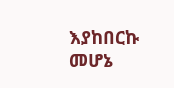እያከበርኩ መሆኔ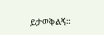ይታወቅልኝ።